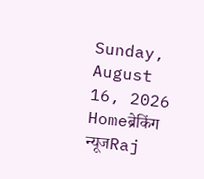Sunday, August 16, 2026
Homeब्रेकिंग न्यूजRaj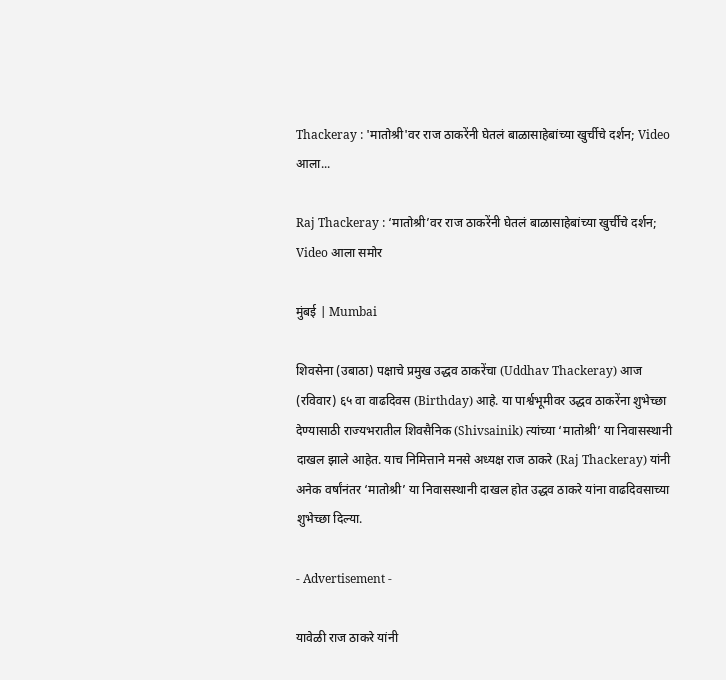Thackeray : 'मातोश्री'वर राज ठाकरेंनी घेतलं बाळासाहेबांच्या खुर्चीचे दर्शन; Video आला...

Raj Thackeray : ‘मातोश्री’वर राज ठाकरेंनी घेतलं बाळासाहेबांच्या खुर्चीचे दर्शन; Video आला समोर

मुंबई | Mumbai

शिवसेना (उबाठा) पक्षाचे प्रमुख उद्धव ठाकरेंचा (Uddhav Thackeray) आज (रविवार) ६५ वा वाढदिवस (Birthday) आहे. या पार्श्वभूमीवर उद्धव ठाकरेंना शुभेच्छा देण्यासाठी राज्यभरातील शिवसैनिक (Shivsainik) त्यांच्या ‘मातोश्री’ या निवासस्थानी दाखल झाले आहेत. याच निमित्ताने मनसे अध्यक्ष राज ठाकरे (Raj Thackeray) यांनी अनेक वर्षांनंतर ‘मातोश्री’ या निवासस्थानी दाखल होत उद्धव ठाकरे यांना वाढदिवसाच्या शुभेच्छा दिल्या.

- Advertisement -

यावेळी राज ठाकरे यांनी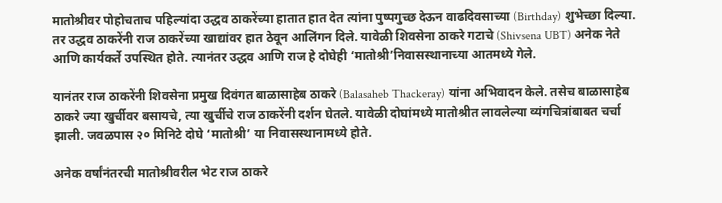मातोश्रीवर पोहोचताच पहिल्यांदा उद्धव ठाकरेंच्या हातात हात देत त्यांना पुष्पगुच्छ देऊन वाढदिवसाच्या (Birthday) शुभेच्छा दिल्या. तर उद्धव ठाकरेंनी राज ठाकरेंच्या खाद्यांवर हात ठेवून आलिंगन दिले. यावेळी शिवसेना ठाकरे गटाचे (Shivsena UBT) अनेक नेते आणि कार्यकर्ते उपस्थित होते. त्यानंतर उद्धव आणि राज हे दोघेही ‘मातोश्री’निवासस्थानाच्या आतमध्ये गेले.

यानंतर राज ठाकरेंनी शिवसेना प्रमुख दिवंगत बाळासाहेब ठाकरे (Balasaheb Thackeray) यांना अभिवादन केले. तसेच बाळासाहेब ठाकरे ज्या खुर्चीवर बसायचे, त्या खुर्चीचे राज ठाकरेंनी दर्शन घेतले. यावेळी दोघांमध्ये मातोश्रीत लावलेल्या व्यंगचित्रांबाबत चर्चा झाली. जवळपास २० मिनिटे दोघे ‘मातोश्री’ या निवासस्थानामध्ये होते.

अनेक वर्षांनंतरची मातोश्रीवरील भेट राज ठाकरे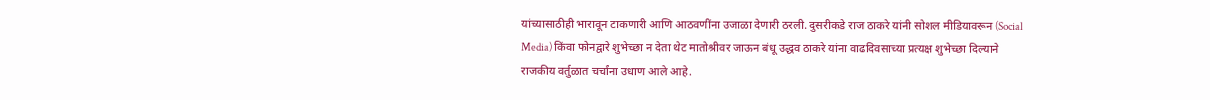यांच्यासाठीही भारावून टाकणारी आणि आठवणींना उजाळा देणारी ठरली. दुसरीकडे राज ठाकरे यांनी सोशल मीडियावरून (Social Media) किंवा फोनद्वारे शुभेच्छा न देता थेट मातोश्रीवर जाऊन बंधू उद्धव ठाकरे यांना वाढदिवसाच्या प्रत्यक्ष शुभेच्छा दिल्याने राजकीय वर्तुळात चर्चांना उधाण आले आहे.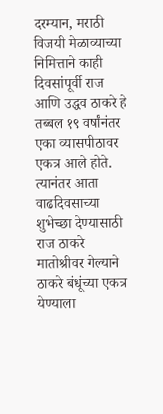दरम्यान, मराठी विजयी मेळाव्याच्या निमित्ताने काही दिवसांपूर्वी राज आणि उद्धव ठाकरे हे तब्बल १९ वर्षांनंतर एका व्यासपीठावर एकत्र आले होते. त्यानंतर आता वाढदिवसाच्या शुभेच्छा देण्यासाठी राज ठाकरे मातोश्रीवर गेल्याने ठाकरे बंधूंच्या एकत्र येण्याला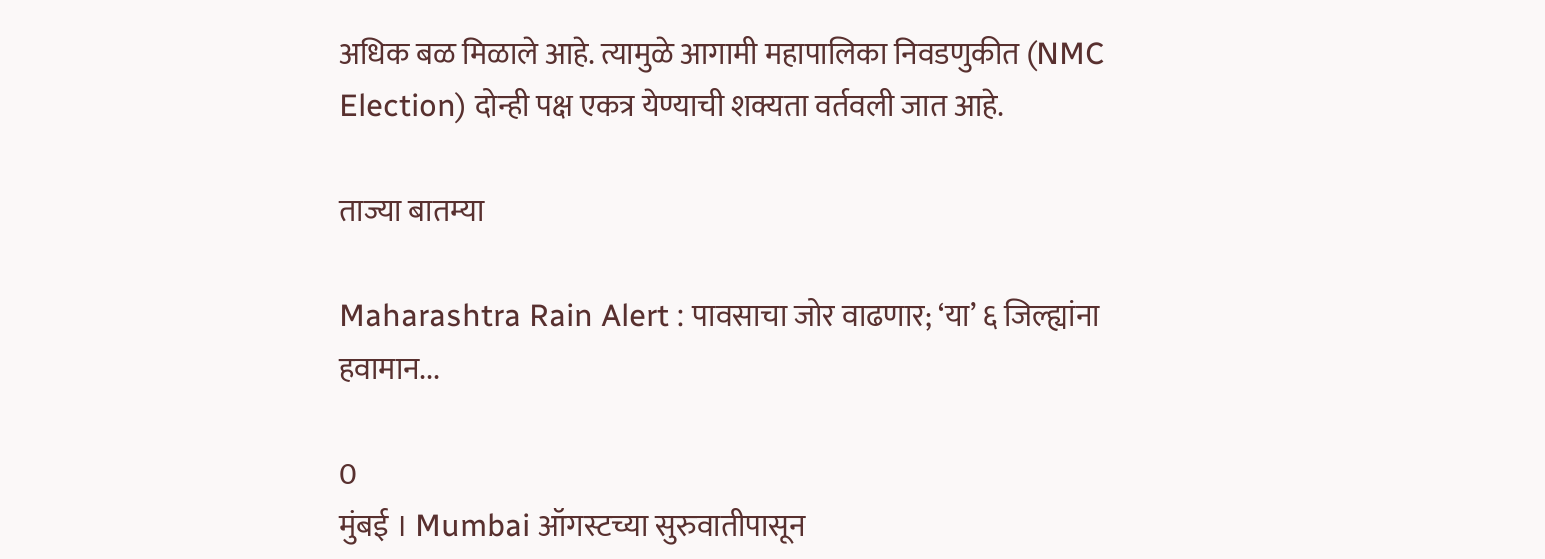अधिक बळ मिळाले आहे. त्यामुळे आगामी महापालिका निवडणुकीत (NMC Election) दोन्ही पक्ष एकत्र येण्याची शक्यता वर्तवली जात आहे.

ताज्या बातम्या

Maharashtra Rain Alert : पावसाचा जोर वाढणार; ‘या’ ६ जिल्ह्यांना हवामान...

0
मुंबई । Mumbai ऑगस्टच्या सुरुवातीपासून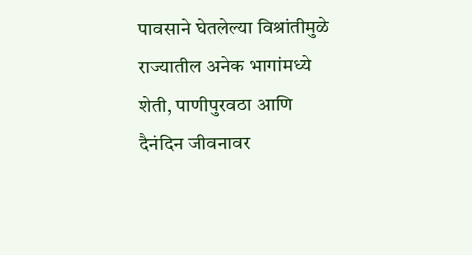पावसाने घेतलेल्या विश्रांतीमुळे राज्यातील अनेक भागांमध्ये शेती, पाणीपुरवठा आणि दैनंदिन जीवनावर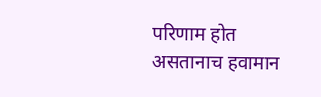परिणाम होत असतानाच हवामान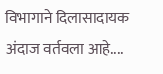विभागाने दिलासादायक अंदाज वर्तवला आहे....